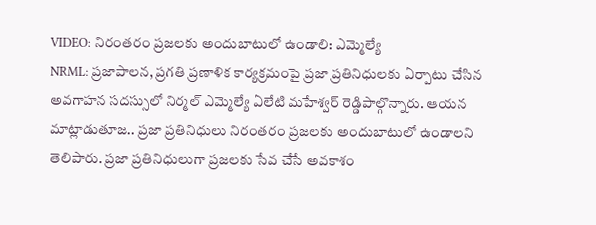VIDEO: నిరంతరం ప్రజలకు అందుబాటులో ఉండాలి: ఎమ్మెల్యే
NRML: ప్రజాపాలన, ప్రగతి ప్రణాళిక కార్యక్రమంపై ప్రజా ప్రతినిధులకు ఏర్పాటు చేసిన అవగాహన సదస్సులో నిర్మల్ ఎమ్మెల్యే ఏలేటి మహేశ్వర్ రెడ్డిపాల్గొన్నారు. ఆయన మాట్లాడుతూజ.. ప్రజా ప్రతినిధులు నిరంతరం ప్రజలకు అందుబాటులో ఉండాలని తెలిపారు. ప్రజా ప్రతినిధులుగా ప్రజలకు సేవ చేసే అవకాశం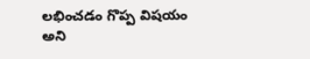లభించడం గొప్ప విషయం అని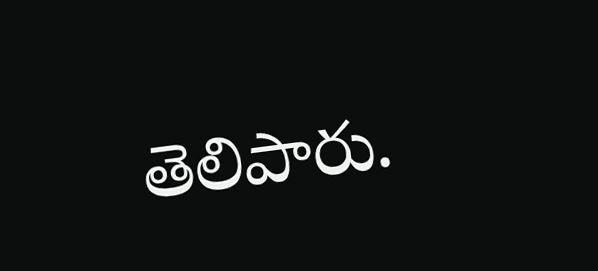తెలిపారు.